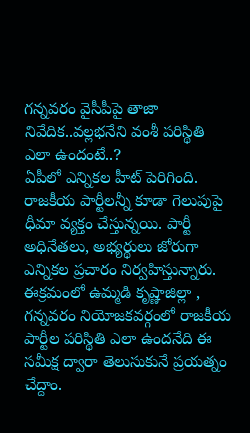గన్నవరం వైసీపీపై తాజా నివేదిక..వల్లభనేని వంశీ పరిస్థితి ఎలా ఉందంటే..?
ఏపీలో ఎన్నికల హీట్ పెరిగింది. రాజకీయ పార్టీలన్నీ కూడా గెలుపుపై ధీమా వ్యక్తం చేస్తున్నయి. పార్టీ అధినేతలు, అభ్యర్థులు జోరుగా ఎన్నికల ప్రచారం నిర్వహిస్తున్నారు. ఈక్రమంలో ఉమ్మడి కృష్ణాజిల్లా , గన్నవరం నియోజకవర్గంలో రాజకీయ పార్టీల పరిస్థితి ఎలా ఉందనేది ఈ సమీక్ష ద్వారా తెలుసుకునే ప్రయత్నం చేద్దాం.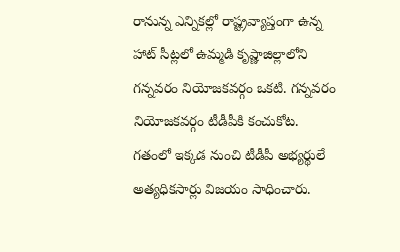రానున్న ఎన్నికల్లో రాష్ట్రవ్యాప్తంగా ఉన్న హాట్ సీట్లలో ఉమ్మడి కృష్ణాజిల్లాలోని గన్నవరం నియోజకవర్గం ఒకటి. గన్నవరం నియోజకవర్గం టీడీపీకి కంచుకోట. గతంలో ఇక్కడ నుంచి టీడీపీ అభ్యర్థులే అత్యధికసార్లు విజయం సాధించారు.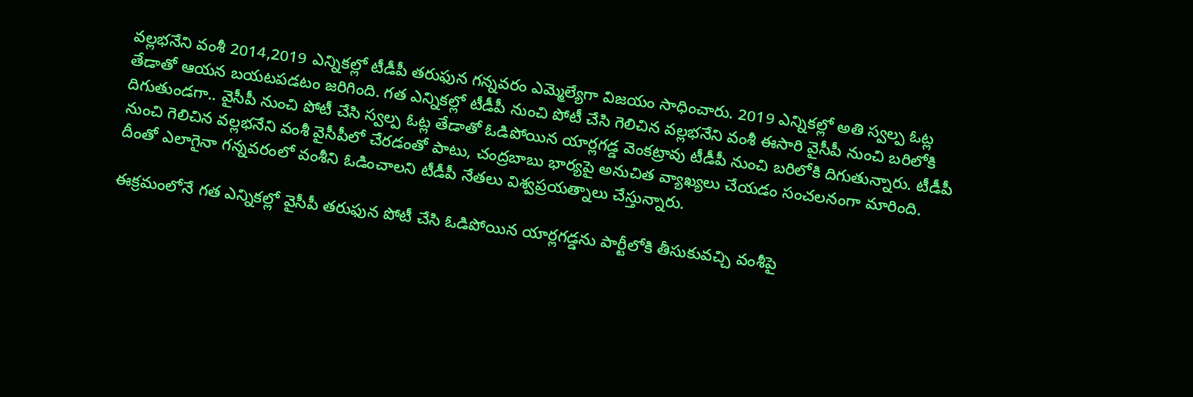వల్లభనేని వంశీ 2014,2019 ఎన్నికల్లో టీడీపీ తరుఫున గన్నవరం ఎమ్మెల్యేగా విజయం సాధించారు. 2019 ఎన్నికల్లో అతి స్వల్ప ఓట్ల తేడాతో ఆయన బయటపడటం జరిగింది. గత ఎన్నికల్లో టీడీపీ నుంచి పోటీ చేసి గెలిచిన వల్లభనేని వంశీ ఈసారి వైసీపీ నుంచి బరిలోకి దిగుతుండగా.. వైసీపీ నుంచి పోటీ చేసి స్వల్ప ఓట్ల తేడాతో ఓడిపోయిన యార్లగడ్డ వెంకట్రావు టీడీపీ నుంచి బరిలోకి దిగుతున్నారు. టీడీపీ నుంచి గెలిచిన వల్లభనేని వంశీ వైసీపీలో చేరడంతో పాటు, చంద్రబాబు భార్యపై అనుచిత వ్యాఖ్యలు చేయడం సంచలనంగా మారింది. దీంతో ఎలాగైనా గన్నవరంలో వంశీని ఓడించాలని టీడీపీ నేతలు విశ్వప్రయత్నాలు చేస్తున్నారు.

ఈక్రమంలోనే గత ఎన్నికల్లో వైసీపీ తరుఫున పోటీ చేసి ఓడిపోయిన యార్లగడ్డను పార్టీలోకి తీసుకువచ్చి వంశీపై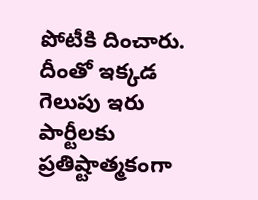పోటీకి దించారు. దీంతో ఇక్కడ గెలుపు ఇరు పార్టీలకు ప్రతిష్టాత్మకంగా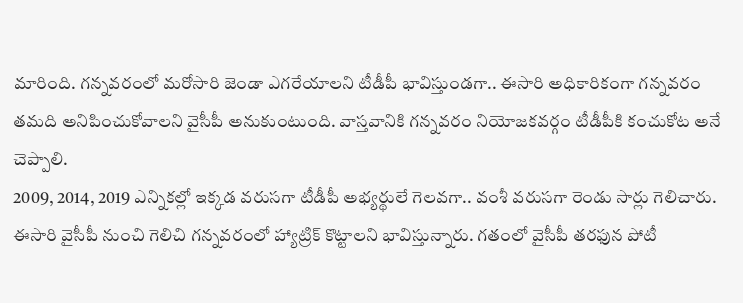మారింది. గన్నవరంలో మరోసారి జెండా ఎగరేయాలని టీడీపీ భావిస్తుండగా.. ఈసారి అధికారికంగా గన్నవరం తమది అనిపించుకోవాలని వైసీపీ అనుకుంటుంది. వాస్తవానికి గన్నవరం నియోజకవర్గం టీడీపీకి కంచుకోట అనే చెప్పాలి.
2009, 2014, 2019 ఎన్నికల్లో ఇక్కడ వరుసగా టీడీపీ అభ్యర్థులే గెలవగా.. వంశీ వరుసగా రెండు సార్లు గెలిచారు. ఈసారి వైసీపీ నుంచి గెలిచి గన్నవరంలో హ్యాట్రిక్ కొట్టాలని భావిస్తున్నారు. గతంలో వైసీపీ తరఫున పోటీ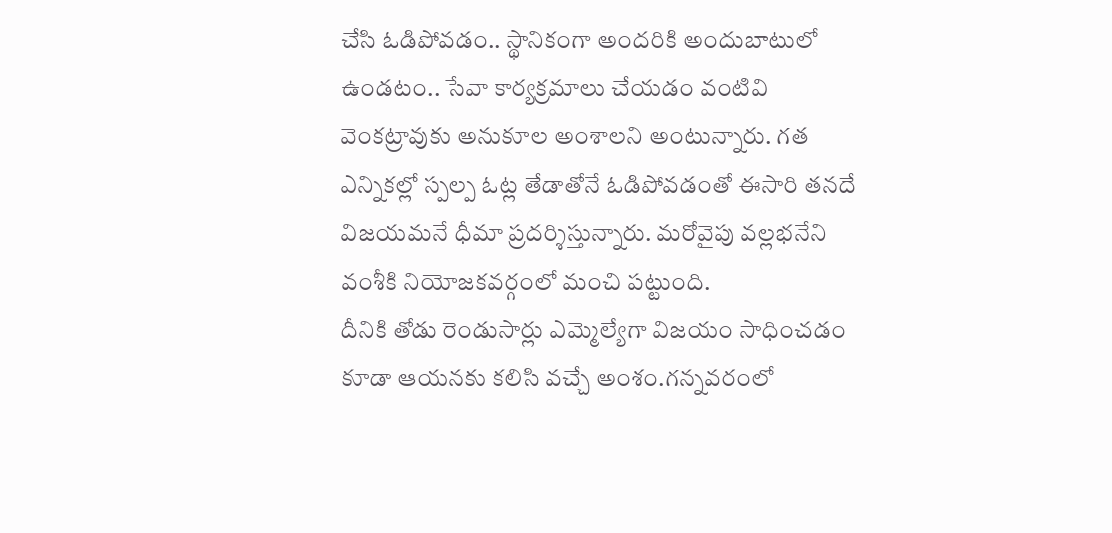చేసి ఓడిపోవడం.. స్థానికంగా అందరికి అందుబాటులో ఉండటం.. సేవా కార్యక్రమాలు చేయడం వంటివి వెంకట్రావుకు అనుకూల అంశాలని అంటున్నారు. గత ఎన్నికల్లో స్పల్ప ఓట్ల తేడాతోనే ఓడిపోవడంతో ఈసారి తనదే విజయమనే ధీమా ప్రదర్శిస్తున్నారు. మరోవైపు వల్లభనేని వంశీకి నియోజకవర్గంలో మంచి పట్టుంది.
దీనికి తోడు రెండుసార్లు ఎమ్మెల్యేగా విజయం సాధించడం కూడా ఆయనకు కలిసి వచ్చే అంశం.గన్నవరంలో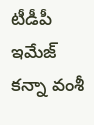టీడీపీ ఇమేజ్ కన్నా వంశీ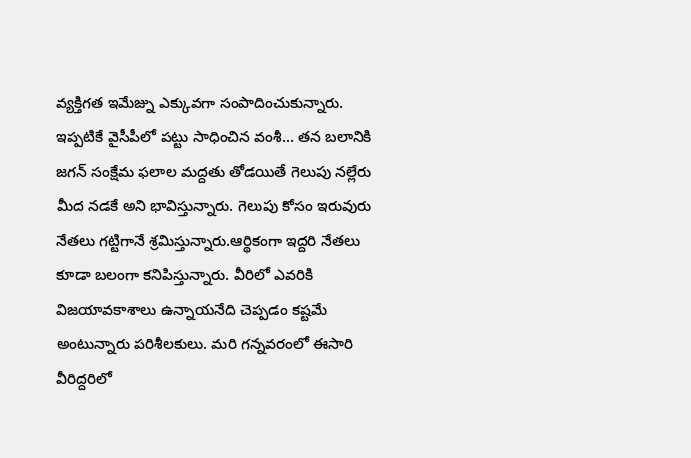వ్యక్తిగత ఇమేజ్ను ఎక్కువగా సంపాదించుకున్నారు. ఇప్పటికే వైసీపీలో పట్టు సాధించిన వంశీ... తన బలానికి జగన్ సంక్షేమ ఫలాల మద్దతు తోడయితే గెలుపు నల్లేరు మీద నడకే అని భావిస్తున్నారు. గెలుపు కోసం ఇరువురు నేతలు గట్టిగానే శ్రమిస్తున్నారు.ఆర్థికంగా ఇద్దరి నేతలు కూడా బలంగా కనిపిస్తున్నారు. వీరిలో ఎవరికి విజయావకాశాలు ఉన్నాయనేది చెప్పడం కష్టమే అంటున్నారు పరిశీలకులు. మరి గన్నవరంలో ఈసారి వీరిద్దరిలో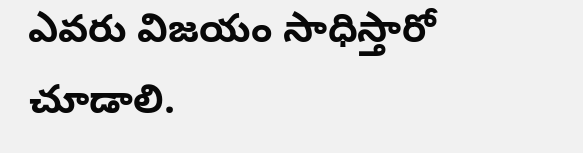ఎవరు విజయం సాధిస్తారో చూడాలి.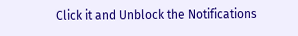Click it and Unblock the Notifications